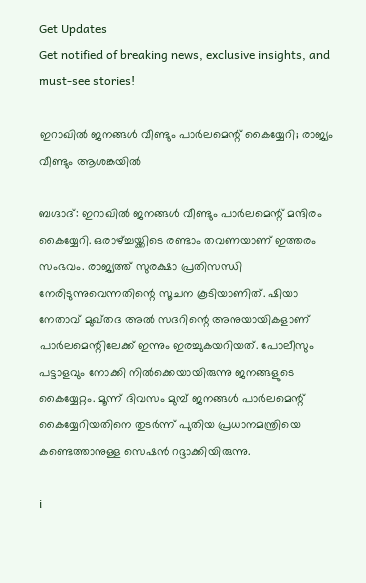Get Updates
Get notified of breaking news, exclusive insights, and must-see stories!

ഇറാഖില്‍ ജനങ്ങള്‍ വീണ്ടും പാര്‍ലമെന്റ് കൈയ്യേറി; രാജ്യം വീണ്ടും ആശങ്കയില്‍

ബഗ്ദാദ്: ഇറാഖില്‍ ജനങ്ങള്‍ വീണ്ടും പാര്‍ലമെന്റ് മന്ദിരം കൈയ്യേറി. ഒരാഴ്ച്ചയ്ക്കിടെ രണ്ടാം തവണയാണ് ഇത്തരം സംഭവം. രാജ്യത്ത് സുരക്ഷാ പ്രതിസന്ധി നേരിടുന്നുവെന്നതിന്റെ സൂചന കൂടിയാണിത്. ഷിയാ നേതാവ് മുഖ്തദ അല്‍ സദറിന്റെ അനുയായികളാണ് പാര്‍ലമെന്റിലേക്ക് ഇന്നും ഇരച്ചുകയറിയത്. പോലീസും പട്ടാളവും നോക്കി നില്‍ക്കെയായിരുന്നു ജനങ്ങളുടെ കൈയ്യേറ്റം. മൂന്ന് ദിവസം മുമ്പ് ജനങ്ങള്‍ പാര്‍ലമെന്റ് കൈയ്യേറിയതിനെ തുടര്‍ന്ന് പുതിയ പ്രധാനമന്ത്രിയെ കണ്ടെത്താനുള്ള സെഷന്‍ റദ്ദാക്കിയിരുന്നു.

i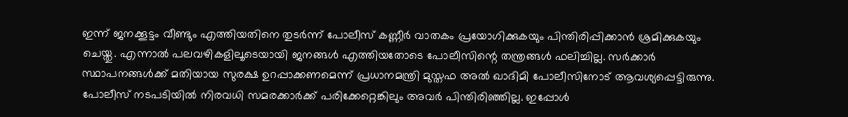ഇന്ന് ജനക്കൂട്ടം വീണ്ടും എത്തിയതിനെ തുടര്‍ന്ന് പോലീസ് കണ്ണീര്‍ വാതകം പ്രയോഗിക്കുകയും പിന്തിരിപ്പിക്കാന്‍ ശ്രമിക്കുകയും ചെയ്തു. എന്നാല്‍ പലവഴികളിലൂടെയായി ജനങ്ങള്‍ എത്തിയതോടെ പോലീസിന്റെ തന്ത്രങ്ങള്‍ ഫലിച്ചില്ല. സര്‍ക്കാര്‍ സ്ഥാപനങ്ങള്‍ക്ക് മതിയായ സുരക്ഷ ഉറപ്പാക്കണമെന്ന് പ്രധാനമന്ത്രി മുസ്തഫ അല്‍ ഖാദിമി പോലീസിനോട് ആവശ്യപ്പെട്ടിരുന്നു. പോലീസ് നടപടിയില്‍ നിരവധി സമരക്കാര്‍ക്ക് പരിക്കേറ്റെങ്കിലും അവര്‍ പിന്തിരിഞ്ഞില്ല. ഇപ്പോള്‍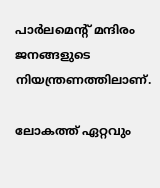പാര്‍ലമെന്റ് മന്ദിരം ജനങ്ങളുടെ നിയന്ത്രണത്തിലാണ്.

ലോകത്ത് ഏറ്റവും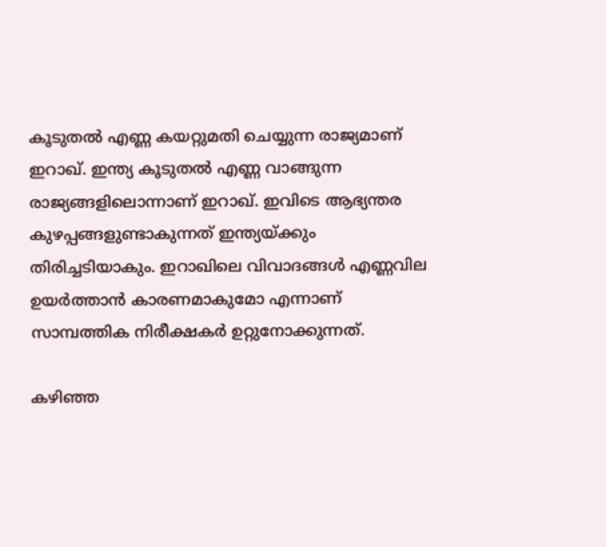കൂടുതല്‍ എണ്ണ കയറ്റുമതി ചെയ്യുന്ന രാജ്യമാണ് ഇറാഖ്. ഇന്ത്യ കൂടുതല്‍ എണ്ണ വാങ്ങുന്ന രാജ്യങ്ങളിലൊന്നാണ് ഇറാഖ്. ഇവിടെ ആഭ്യന്തര കുഴപ്പങ്ങളുണ്ടാകുന്നത് ഇന്ത്യയ്ക്കും തിരിച്ചടിയാകും. ഇറാഖിലെ വിവാദങ്ങള്‍ എണ്ണവില ഉയര്‍ത്താന്‍ കാരണമാകുമോ എന്നാണ് സാമ്പത്തിക നിരീക്ഷകര്‍ ഉറ്റുനോക്കുന്നത്.

കഴിഞ്ഞ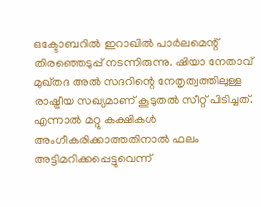ഒക്ടോബറില്‍ ഇറാഖില്‍ പാര്‍ലമെന്റ് തിരഞ്ഞെടുപ്പ് നടന്നിരുന്നു. ഷിയാ നേതാവ് മുഖ്തദ അല്‍ സദറിന്റെ നേതൃത്വത്തിലുള്ള രാഷ്ട്രീയ സഖ്യമാണ് കൂടുതല്‍ സീറ്റ് പിടിച്ചത്. എന്നാല്‍ മറ്റു കക്ഷികള്‍ അംഗീകരിക്കാത്തതിനാല്‍ ഫലം അട്ടിമറിക്കപ്പെട്ടുവെന്ന്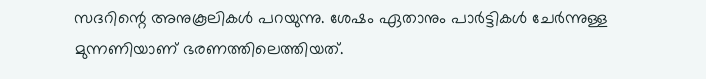സദറിന്റെ അനുകൂലികള്‍ പറയുന്നു. ശേഷം ഏതാനും പാര്‍ട്ടികള്‍ ചേര്‍ന്നുള്ള മുന്നണിയാണ് ഭരണത്തിലെത്തിയത്.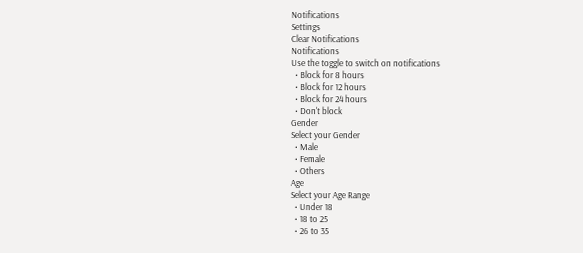Notifications
Settings
Clear Notifications
Notifications
Use the toggle to switch on notifications
  • Block for 8 hours
  • Block for 12 hours
  • Block for 24 hours
  • Don't block
Gender
Select your Gender
  • Male
  • Female
  • Others
Age
Select your Age Range
  • Under 18
  • 18 to 25
  • 26 to 35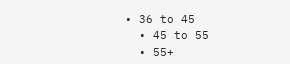• 36 to 45
  • 45 to 55
  • 55+